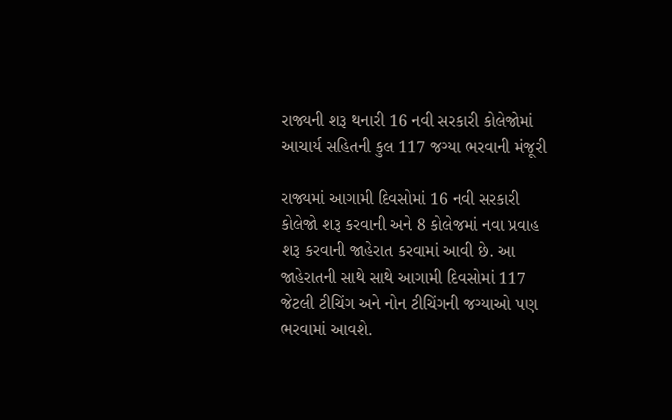રાજ્યની શરૂ થનારી 16 નવી સરકારી કોલેજોમાં આચાર્ય સહિતની કુલ 117 જગ્યા ભરવાની મંજૂરી

રાજ્યમાં આગામી દિવસોમાં 16 નવી સરકારી કોલેજો શરૂ કરવાની અને 8 કોલેજમાં નવા પ્રવાહ શરૂ કરવાની જાહેરાત કરવામાં આવી છે. આ જાહેરાતની સાથે સાથે આગામી દિવસોમાં 117 જેટલી ટીચિંગ અને નોન ટીચિંગની જગ્યાઓ પણ ભરવામાં આવશે.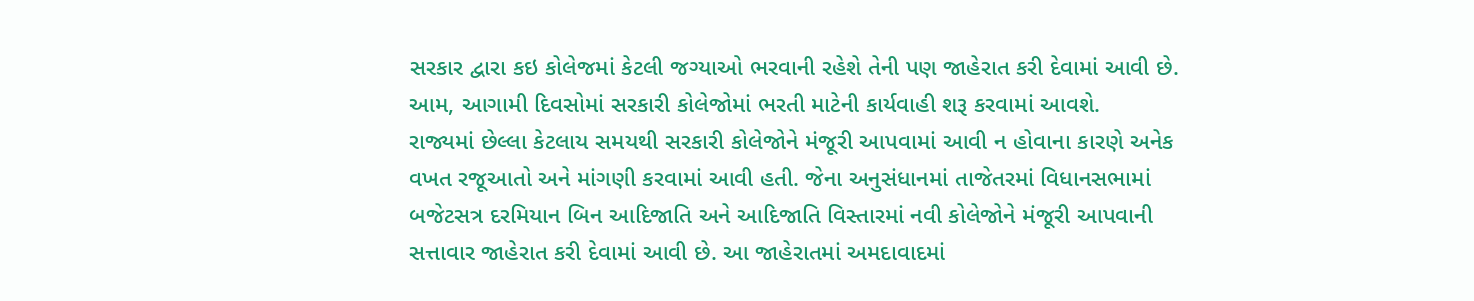સરકાર દ્વારા કઇ કોલેજમાં કેટલી જગ્યાઓ ભરવાની રહેશે તેની પણ જાહેરાત કરી દેવામાં આવી છે. આમ, આગામી દિવસોમાં સરકારી કોલેજોમાં ભરતી માટેની કાર્યવાહી શરૂ કરવામાં આવશે.
રાજ્યમાં છેલ્લા કેટલાય સમયથી સરકારી કોલેજોને મંજૂરી આપવામાં આવી ન હોવાના કારણે અનેક વખત રજૂઆતો અને માંગણી કરવામાં આવી હતી. જેના અનુસંધાનમાં તાજેતરમાં વિધાનસભામાં બજેટસત્ર દરમિયાન બિન આદિજાતિ અને આદિજાતિ વિસ્તારમાં નવી કોલેજોને મંજૂરી આપવાની સત્તાવાર જાહેરાત કરી દેવામાં આવી છે. આ જાહેરાતમાં અમદાવાદમાં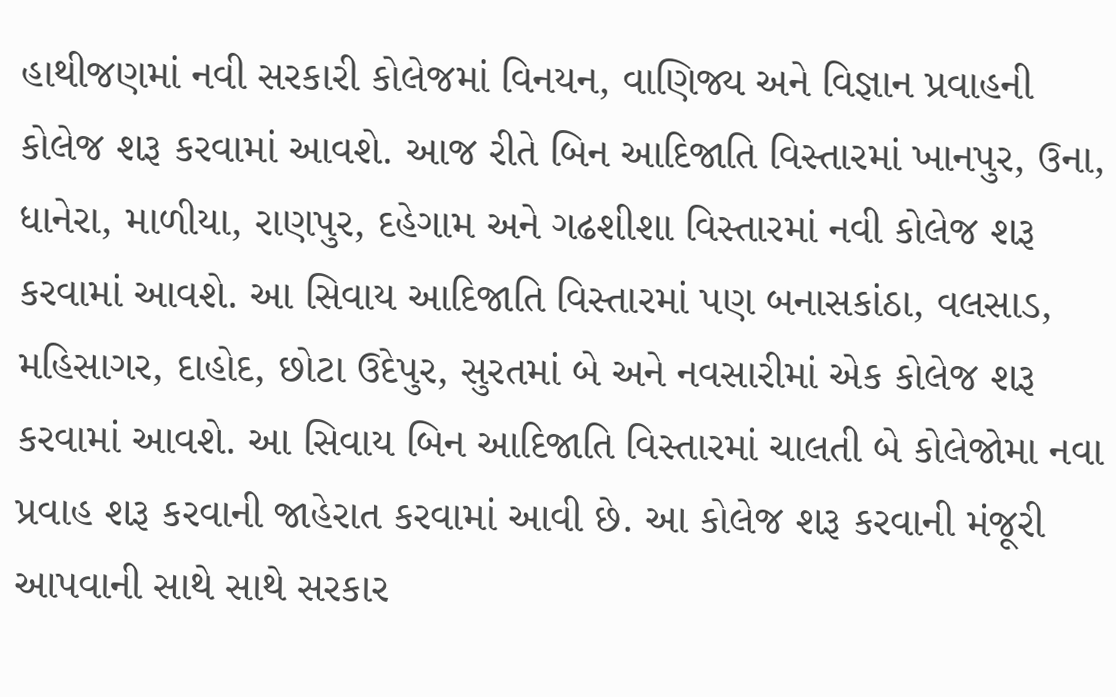હાથીજણમાં નવી સરકારી કોલેજમાં વિનયન, વાણિજ્ય અને વિજ્ઞાન પ્રવાહની કોલેજ શરૂ કરવામાં આવશે. આજ રીતે બિન આદિજાતિ વિસ્તારમાં ખાનપુર, ઉના, ધાનેરા, માળીયા, રાણપુર, દહેગામ અને ગઢશીશા વિસ્તારમાં નવી કોલેજ શરૂ કરવામાં આવશે. આ સિવાય આદિજાતિ વિસ્તારમાં પણ બનાસકાંઠા, વલસાડ, મહિસાગર, દાહોદ, છોટા ઉદેપુર, સુરતમાં બે અને નવસારીમાં એક કોલેજ શરૂ કરવામાં આવશે. આ સિવાય બિન આદિજાતિ વિસ્તારમાં ચાલતી બે કોલેજોમા નવા પ્રવાહ શરૂ કરવાની જાહેરાત કરવામાં આવી છે. આ કોલેજ શરૂ કરવાની મંજૂરી આપવાની સાથે સાથે સરકાર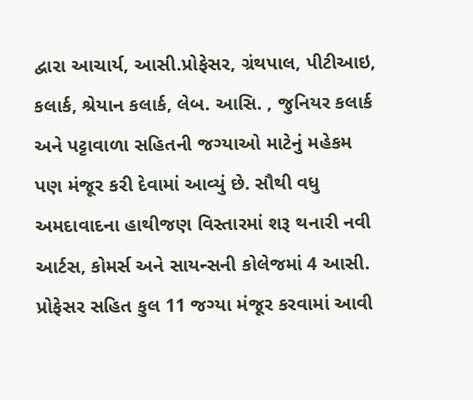દ્વારા આચાર્ય, આસી.પ્રોફેસર, ગ્રંથપાલ, પીટીઆઇ, કલાર્ક, શ્રેયાન કલાર્ક, લેબ. આસિ. , જુનિયર કલાર્ક અને પટ્ટાવાળા સહિતની જગ્યાઓ માટેનું મહેકમ પણ મંજૂર કરી દેવામાં આવ્યું છે. સૌથી વધુ અમદાવાદના હાથીજણ વિસ્તારમાં શરૂ થનારી નવી આર્ટસ, કોમર્સ અને સાયન્સની કોલેજમાં 4 આસી. પ્રોફેસર સહિત કુલ 11 જગ્યા મંજૂર કરવામાં આવી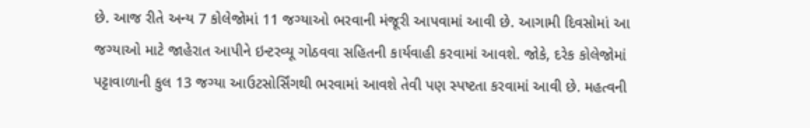છે. આજ રીતે અન્ય 7 કોલેજોમાં 11 જગ્યાઓ ભરવાની મંજૂરી આપવામાં આવી છે. આગામી દિવસોમાં આ જગ્યાઓ માટે જાહેરાત આપીને ઇન્ટરવ્યૂ ગોઠવવા સહિતની કાર્યવાહી કરવામાં આવશે. જોકે, દરેક કોલેજોમાં પટ્ટાવાળાની કુલ 13 જગ્યા આઉટસોર્સિંગથી ભરવામાં આવશે તેવી પણ સ્પષ્ટતા કરવામાં આવી છે. મહત્વની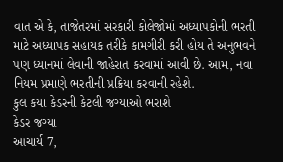વાત એ કે, તાજેતરમાં સરકારી કોલેજોમાં અધ્યાપકોની ભરતી માટે અધ્યાપક સહાયક તરીકે કામગીરી કરી હોય તે અનુભવને પણ ધ્યાનમાં લેવાની જાહેરાત કરવામાં આવી છે. આમ, નવા નિયમ પ્રમાણે ભરતીની પ્રક્રિયા કરવાની રહેશે.
કુલ કયા કેડરની કેટલી જગ્યાઓ ભરાશે
કેડર જગ્યા
આચાર્ય 7,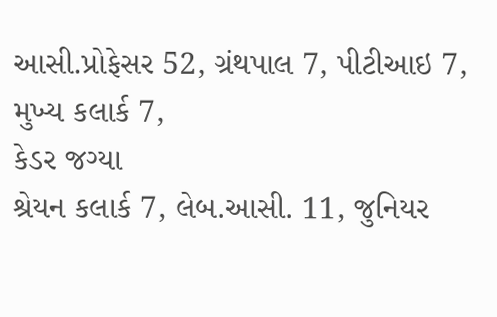આસી.પ્રોફેસર 52, ગ્રંથપાલ 7, પીટીઆઇ 7, મુખ્ય કલાર્ક 7,
કેડર જગ્યા
શ્રેયન કલાર્ક 7, લેબ.આસી. 11, જુનિયર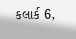કલાર્ક 6,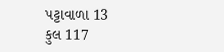પટ્ટાવાળા 13
કુલ 117